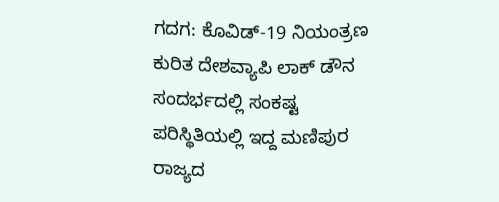ಗದಗ: ಕೊವಿಡ್-19 ನಿಯಂತ್ರಣ ಕುರಿತ ದೇಶವ್ಯಾಪಿ ಲಾಕ್ ಡೌನ ಸಂದರ್ಭದಲ್ಲಿ ಸಂಕಷ್ಟ ಪರಿಸ್ಥಿತಿಯಲ್ಲಿ ಇದ್ದ ಮಣಿಪುರ ರಾಜ್ಯದ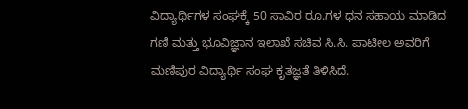ವಿದ್ಯಾರ್ಥಿಗಳ ಸಂಘಕ್ಕೆ 50 ಸಾವಿರ ರೂ.ಗಳ ಧನ ಸಹಾಯ ಮಾಡಿದ ಗಣಿ ಮತ್ತು ಭೂವಿಜ್ಞಾನ ಇಲಾಖೆ ಸಚಿವ ಸಿ.ಸಿ. ಪಾಟೀಲ ಅವರಿಗೆ ಮಣಿಪುರ ವಿದ್ಯಾರ್ಥಿ ಸಂಘ ಕೃತಜ್ಞತೆ ತಿಳಿಸಿದೆ.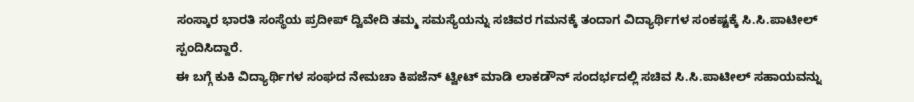ಸಂಸ್ಕಾರ ಭಾರತಿ ಸಂಸ್ಥೆಯ ಪ್ರದೀಪ್ ದ್ವಿವೇದಿ ತಮ್ಮ ಸಮಸ್ಯೆಯನ್ನು ಸಚಿವರ ಗಮನಕ್ಕೆ ತಂದಾಗ ವಿದ್ಯಾರ್ಥಿಗಳ ಸಂಕಷ್ಟಕ್ಕೆ ಸಿ.ಸಿ.ಪಾಟೀಲ್ ಸ್ಪಂದಿಸಿದ್ದಾರೆ.
ಈ ಬಗ್ಗೆ ಕುಕಿ ವಿದ್ಯಾರ್ಥಿಗಳ ಸಂಘದ ನೇಮಚಾ ಕಿಪಜೆನ್ ಟ್ವೀಟ್ ಮಾಡಿ ಲಾಕಡೌನ್ ಸಂದರ್ಭದಲ್ಲಿ ಸಚಿವ ಸಿ.ಸಿ.ಪಾಟೀಲ್ ಸಹಾಯವನ್ನು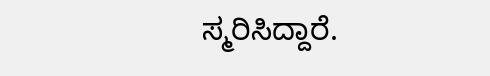ಸ್ಮರಿಸಿದ್ದಾರೆ.